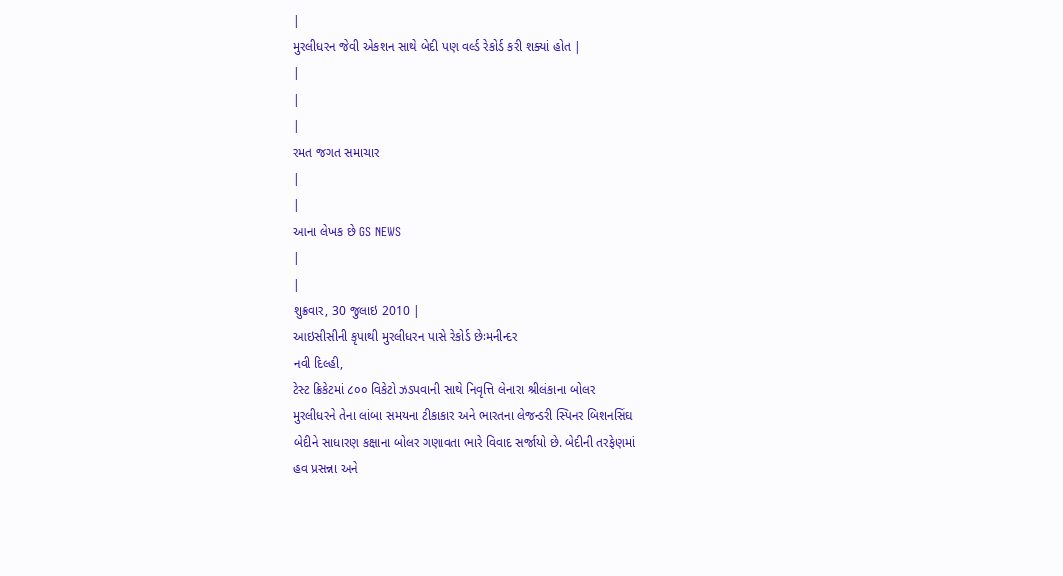|
મુરલીધરન જેવી એકશન સાથે બેદી પણ વર્લ્ડ રેકોર્ડ કરી શક્યાં હોત |
|
|
|
રમત જગત સમાચાર
|
|
આના લેખક છે GS NEWS
|
|
શુક્રવાર, 30 જુલાઇ 2010 |
આઇસીસીની કૃપાથી મુરલીધરન પાસે રેકોર્ડ છેઃમનીન્દર
નવી દિલ્હી,
ટેસ્ટ ક્રિકેટમાં ૮૦૦ વિકેટો ઝડપવાની સાથે નિવૃત્તિ લેનારા શ્રીલંકાના બોલર
મુરલીધરને તેના લાંબા સમયના ટીકાકાર અને ભારતના લેજન્ડરી સ્પિનર બિશનસિંઘ
બેદીને સાધારણ કક્ષાના બોલર ગણાવતા ભારે વિવાદ સર્જાયો છે. બેદીની તરફેણમાં
હવ પ્રસન્ના અને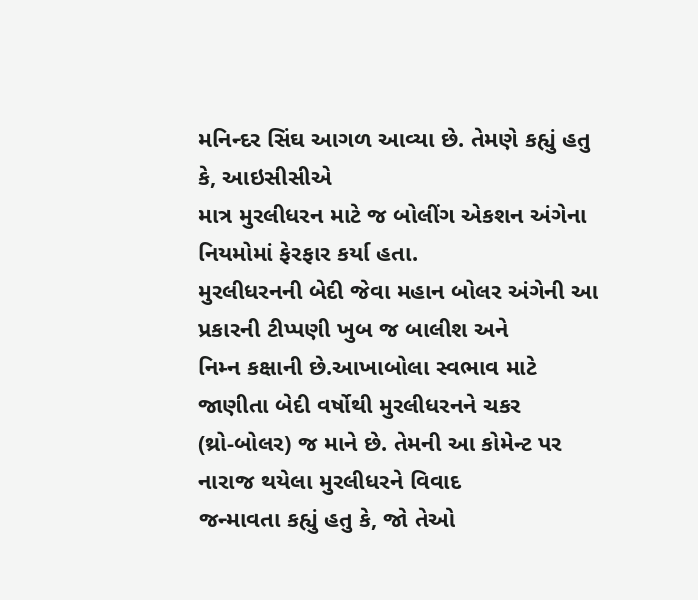મનિન્દર સિંઘ આગળ આવ્યા છે. તેમણે કહ્યું હતુ કે, આઇસીસીએ
માત્ર મુરલીધરન માટે જ બોલીંગ એકશન અંગેના નિયમોમાં ફેરફાર કર્યા હતા.
મુરલીધરનની બેદી જેવા મહાન બોલર અંગેની આ પ્રકારની ટીપ્પણી ખુબ જ બાલીશ અને
નિમ્ન કક્ષાની છે.આખાબોલા સ્વભાવ માટે જાણીતા બેદી વર્ષોથી મુરલીધરનને ચકર
(થ્રો-બોલર) જ માને છે. તેમની આ કોમેન્ટ પર નારાજ થયેલા મુરલીધરને વિવાદ
જન્માવતા કહ્યું હતુ કે, જો તેઓ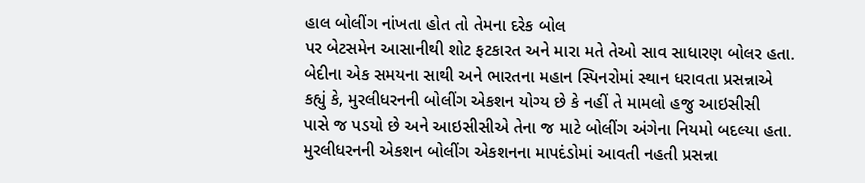હાલ બોલીંગ નાંખતા હોત તો તેમના દરેક બોલ
પર બેટસમેન આસાનીથી શોટ ફટકારત અને મારા મતે તેઓ સાવ સાધારણ બોલર હતા.
બેદીના એક સમયના સાથી અને ભારતના મહાન સ્પિનરોમાં સ્થાન ધરાવતા પ્રસન્નાએ
કહ્યું કે, મુરલીધરનની બોલીંગ એકશન યોગ્ય છે કે નહીં તે મામલો હજુ આઇસીસી
પાસે જ પડયો છે અને આઇસીસીએ તેના જ માટે બોલીંગ અંગેના નિયમો બદલ્યા હતા.
મુરલીધરનની એકશન બોલીંગ એકશનના માપદંડોમાં આવતી નહતી પ્રસન્ના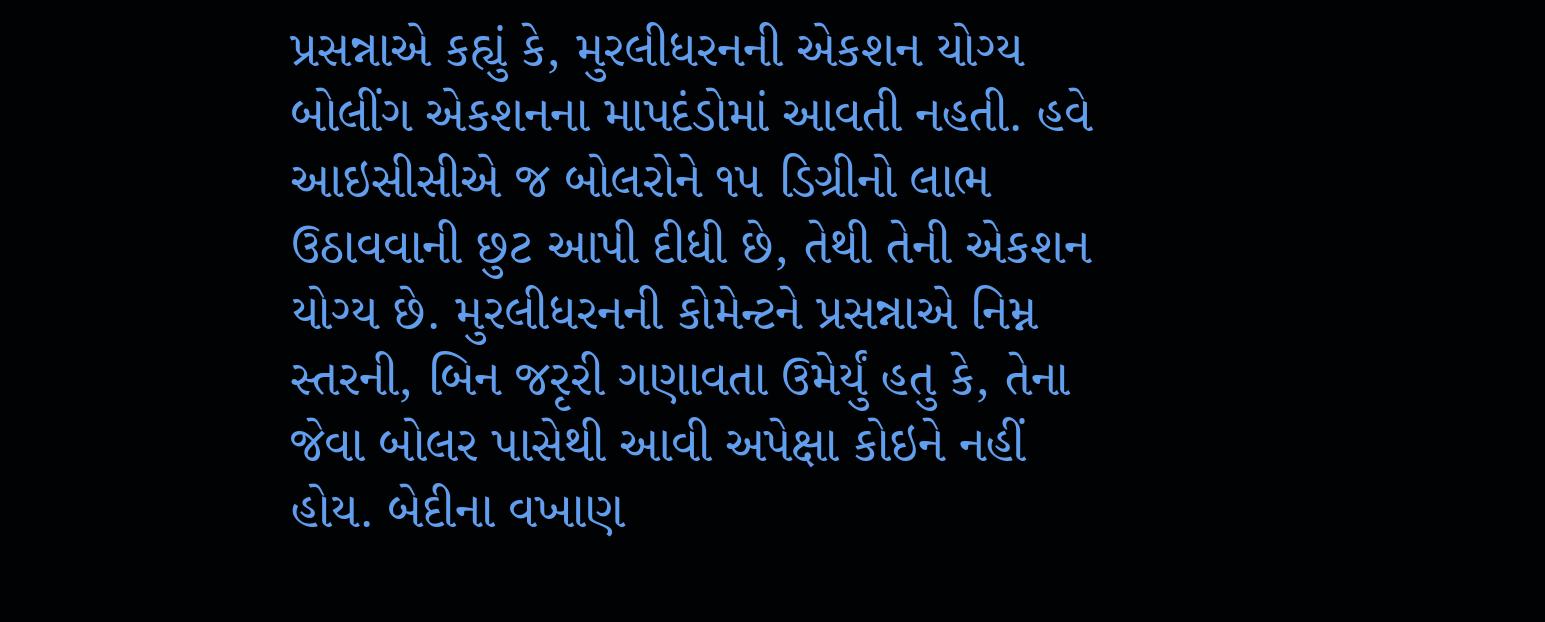પ્રસન્નાએ કહ્યું કે, મુરલીધરનની એકશન યોગ્ય બોલીંગ એકશનના માપદંડોમાં આવતી નહતી. હવે આઇસીસીએ જ બોલરોને ૧૫ ડિગ્રીનો લાભ ઉઠાવવાની છુટ આપી દીધી છે, તેથી તેની એકશન યોગ્ય છે. મુરલીધરનની કોમેન્ટને પ્રસન્નાએ નિમ્ન સ્તરની, બિન જરૃરી ગણાવતા ઉમેર્યું હતુ કે, તેના જેવા બોલર પાસેથી આવી અપેક્ષા કોઇને નહીં હોય. બેદીના વખાણ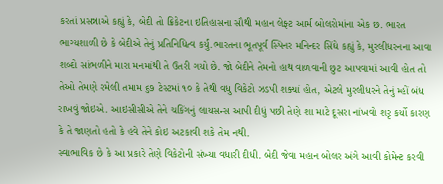કરતાં પ્રસન્નાએ કહ્યું કે, બેદી તો ક્રિકેટના ઇતિહાસના સૌથી મહાન લેફ્ટ આર્મ બોલરોમાંના એક છ. ભારત ભાગ્યશાળી છે કે બેદીએ તેનું પ્રતિનિધિત્વ કર્યું.ભારતના ભૂતપૂર્વ સ્પિનર મનિન્દર સિંઘે કહ્યું કે, મુરલીધરનના આવા શબ્દો સાંભળીને મારા મનમાંથી તે ઉતરી ગયો છે. જો બેદીને તેમનો હાથ વાળવાની છુટ આપવામાં આવી હોત તો તેઓ તેમણે રમેલી તમામ ૬૭ ટેસ્ટમાં ૧૦ કે તેથી વધુ વિકેટો ઝડપી શક્યાં હોત, એટલે મુરલીધરને તેનું મ્હોં બંધ રાખવું જોઇએ. આઇસીસીએ તેને ચકિંગનું લાયસન્સ આપી દીધું પછી તેણે શા માટે દૂસરા નાંખવો શરૃ કર્યો કારણ કે તે જાણતો હતો કે હવે તેને કોઇ અટકાવી શકે તેમ નથી.
સ્વાભાવિક છે કે આ પ્રકારે તેણે વિકેટોની સંખ્યા વધારી દીધી. બેદી જેવા મહાન બોલર અંગે આવી કોમેન્ટ કરવી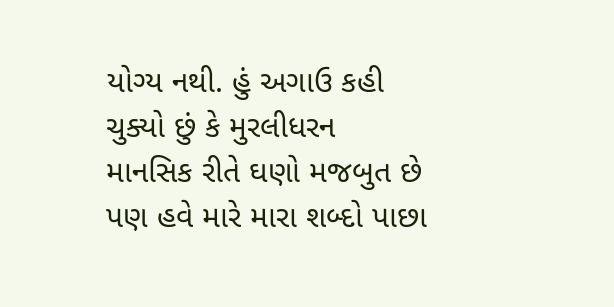યોગ્ય નથી. હું અગાઉ કહી ચુક્યો છું કે મુરલીધરન માનસિક રીતે ઘણો મજબુત છે પણ હવે મારે મારા શબ્દો પાછા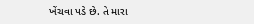ખેંચવા પડે છે. તે મારા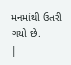મનમાંથી ઉતરી ગયો છે.
|